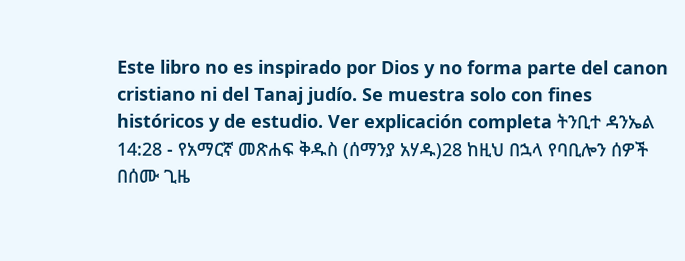Este libro no es inspirado por Dios y no forma parte del canon cristiano ni del Tanaj judío. Se muestra solo con fines históricos y de estudio. Ver explicación completa ትንቢተ ዳንኤል 14:28 - የአማርኛ መጽሐፍ ቅዱስ (ሰማንያ አሃዱ)28 ከዚህ በኋላ የባቢሎን ሰዎች በሰሙ ጊዜ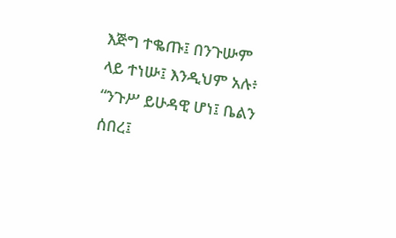እጅግ ተቈጡ፤ በንጉሡም ላይ ተነሡ፤ እንዲህም አሉ፥ “ንጉሥ ይሁዳዊ ሆነ፤ ቤልን ሰበረ፤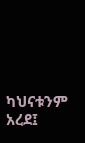ካህናቱንም አረደ፤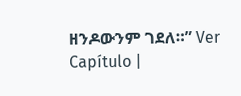ዘንዶውንም ገደለ።” Ver Capítulo |